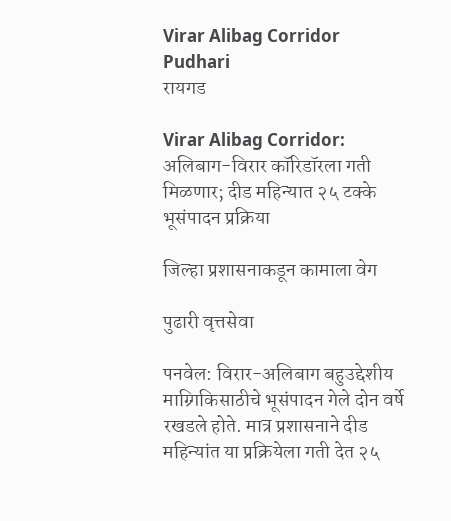Virar Alibag Corridor Pudhari
रायगड

Virar Alibag Corridor: अलिबाग-विरार कॉरिडॉरला गती मिळणार; दीड महिन्यात २५ टक्के भूसंपादन प्रक्रिया

जिल्हा प्रशासनाकडून कामाला वेग

पुढारी वृत्तसेवा

पनवेल: विरार-अलिबाग बहुउद्देशीय माग्र्गिकिसाठीचे भूसंपादन गेले दोन वर्षे रखडले होते. मात्र प्रशासनाने दीड महिन्यांत या प्रक्रियेला गती देत २५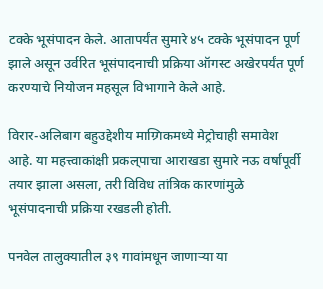टक्के भूसंपादन केले. आतापर्यंत सुमारे ४५ टक्के भूसंपादन पूर्ण झाले असून उर्वरित भूसंपादनाची प्रक्रिया ऑगस्ट अखेरपर्यंत पूर्ण करण्याचे नियोजन महसूल विभागाने केले आहे.

विरार-अलिबाग बहुउद्देशीय माग्र्गिकमध्ये मेट्रोचाही समावेश आहे. या महत्त्वाकांक्षी प्रकल्‌पाचा आराखडा सुमारे नऊ वर्षांपूर्वी तयार झाला असला, तरी विविध तांत्रिक कारणांमुळे भूसंपादनाची प्रक्रिया रखडली होती.

पनवेल तालुक्यातील ३९ गावांमधून जाणाऱ्या या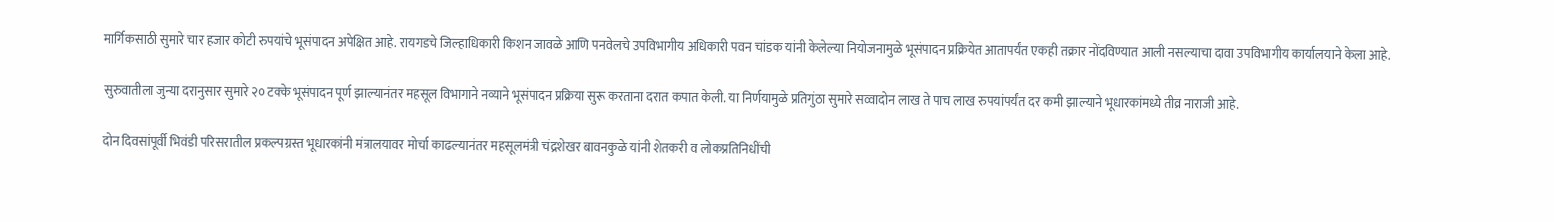मार्गिकसाठी सुमारे चार हजार कोटी रुपयांचे भूसंपादन अपेक्षित आहे. रायगडचे जिल्हाधिकारी किशन जावळे आणि पनवेलचे उपविभागीय अधिकारी पवन चांडक यांनी केलेल्या नियोजनामुळे भूसंपादन प्रक्रियेत आतापर्यंत एकही तक्रार नोंदविण्यात आली नसल्याचा दावा उपविभागीय कार्यालयाने केला आहे.

सुरुवातीला जुन्या दरानुसार सुमारे २० टक्के भूसंपादन पूर्ण झाल्यानंतर महसूल विभागाने नव्याने भूसंपादन प्रक्रिया सुरू करताना दरात कपात केली. या निर्णयामुळे प्रतिगुंठा सुमारे सव्वादोन लाख ते पाच लाख रुपयांपर्यंत दर कमी झाल्याने भूधारकांमध्ये तीव्र नाराजी आहे.

दोन दिवसांपूर्वी भिवंडी परिसरातील प्रकल्पग्रस्त भूधारकांनी मंत्रालयावर मोर्चा काढल्यानंतर महसूलमंत्री चंद्रशेखर बावनकुळे यांनी शेतकरी व लोकप्रतिनिधींची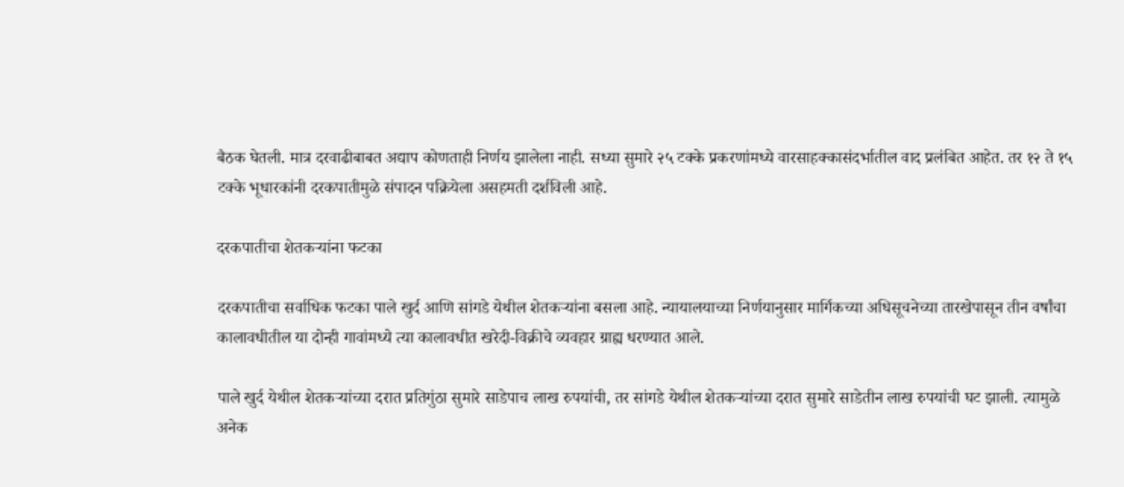बैठक घेतली. मात्र दरवाढीबाबत अद्याप कोणताही निर्णय झालेला नाही. सध्या सुमारे २५ टक्के प्रकरणांमध्ये वारसाहक्कासंदर्भातील वाद प्रलंबित आहेत. तर १२ ते १५ टक्के भूधारकांनी दरकपातीमुळे संपादन पक्रियेला असहमती दर्शविली आहे.

दरकपातीचा शेतकऱ्यांना फटका

दरकपातीचा सर्वाधिक फटका पाले खुर्द आणि सांगडे येथील शेतकऱ्यांना बसला आहे. न्यायालयाच्या निर्णयानुसार मार्गिकच्या अधिसूचनेच्या तारखेपासून तीन वर्षांचा कालावधीतील या दोन्ही गावांमध्ये त्या कालावधीत खरेदी-विक्रीचे व्यवहार ग्राह्य धरण्यात आले.

पाले खुर्द येथील शेतकऱ्यांच्या दरात प्रतिगुंठा सुमारे साडेपाच लाख रुपयांची, तर सांगडे येथील शेतकऱ्यांच्या दरात सुमारे साडेतीन लाख रुपयांची घट झाली. त्यामुळे अनेक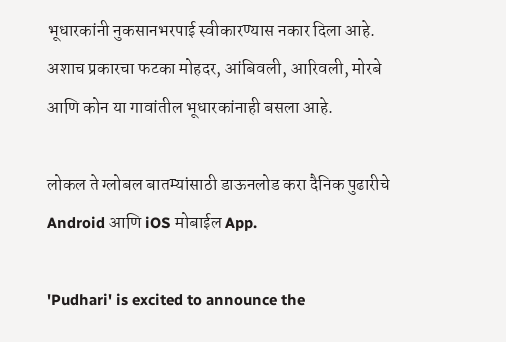भूधारकांनी नुकसानभरपाई स्वीकारण्यास नकार दिला आहे. अशाच प्रकारचा फटका मोहदर, आंबिवली, आरिवली, मोरबे आणि कोन या गावांतील भूधारकांनाही बसला आहे.

लोकल ते ग्लोबल बातम्यांसाठी डाऊनलोड करा दैनिक पुढारीचे Android आणि iOS मोबाईल App.

'Pudhari' is excited to announce the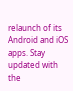relaunch of its Android and iOS apps. Stay updated with the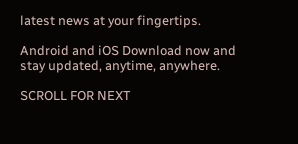latest news at your fingertips.

Android and iOS Download now and stay updated, anytime, anywhere.

SCROLL FOR NEXT